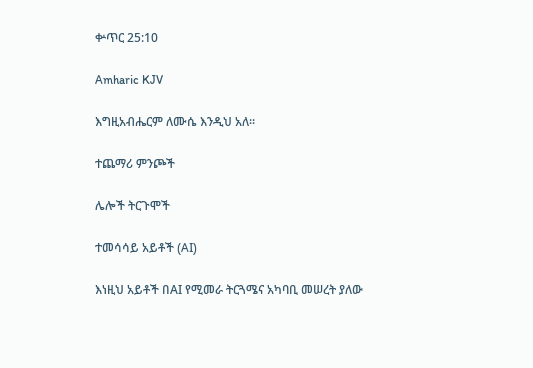ቍጥር 25:10

Amharic KJV

እግዚአብሔርም ለሙሴ እንዲህ አለ።

ተጨማሪ ምንጮች

ሌሎች ትርጉሞች

ተመሳሳይ አይቶች (AI)

እነዚህ አይቶች በAI የሚመራ ትርጓሜና አካባቢ መሠረት ያለው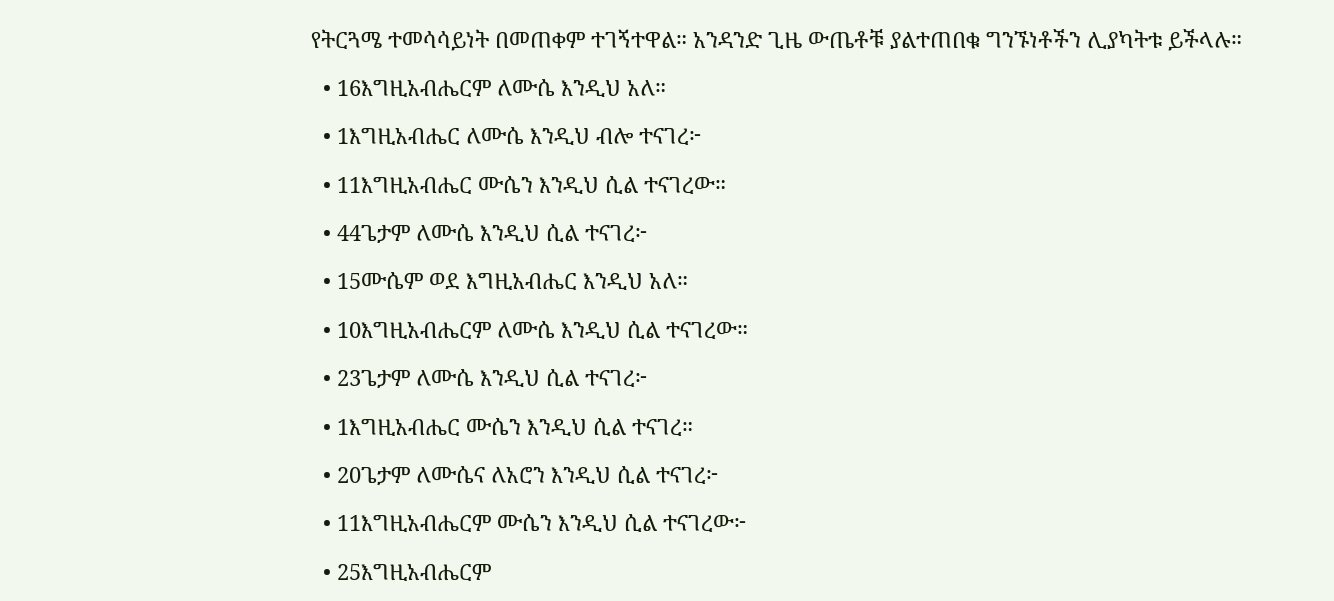የትርጓሜ ተመሳሳይነት በመጠቀም ተገኝተዋል። አንዳንድ ጊዜ ውጤቶቹ ያልተጠበቁ ግንኙነቶችን ሊያካትቱ ይችላሉ።

  • 16እግዚአብሔርም ለሙሴ እንዲህ አለ።

  • 1እግዚአብሔር ለሙሴ እንዲህ ብሎ ተናገረ፦

  • 11እግዚአብሔር ሙሴን እንዲህ ሲል ተናገረው።

  • 44ጌታም ለሙሴ እንዲህ ሲል ተናገረ፦

  • 15ሙሴም ወደ እግዚአብሔር እንዲህ አለ።

  • 10እግዚአብሔርም ለሙሴ እንዲህ ሲል ተናገረው።

  • 23ጌታም ለሙሴ እንዲህ ሲል ተናገረ፦

  • 1እግዚአብሔር ሙሴን እንዲህ ሲል ተናገረ።

  • 20ጌታም ለሙሴና ለአሮን እንዲህ ሲል ተናገረ፦

  • 11እግዚአብሔርም ሙሴን እንዲህ ሲል ተናገረው፦

  • 25እግዚአብሔርም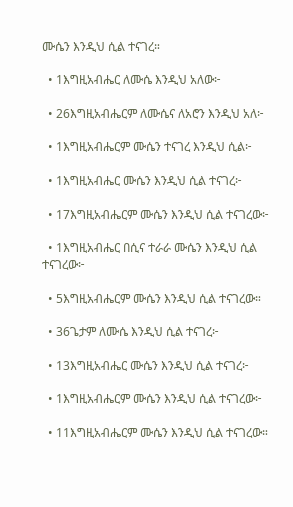ሙሴን እንዲህ ሲል ተናገረ።

  • 1እግዚአብሔር ለሙሴ እንዲህ አለው፦

  • 26እግዚአብሔርም ለሙሴና ለአሮን እንዲህ አለ፦

  • 1እግዚአብሔርም ሙሴን ተናገረ እንዲህ ሲል፦

  • 1እግዚአብሔር ሙሴን እንዲህ ሲል ተናገረ፦

  • 17እግዚአብሔርም ሙሴን እንዲህ ሲል ተናገረው፦

  • 1እግዚአብሔር በሲና ተራራ ሙሴን እንዲህ ሲል ተናገረው፦

  • 5እግዚአብሔርም ሙሴን እንዲህ ሲል ተናገረው።

  • 36ጌታም ለሙሴ እንዲህ ሲል ተናገረ፦

  • 13እግዚአብሔር ሙሴን እንዲህ ሲል ተናገረ፦

  • 1እግዚአብሔርም ሙሴን እንዲህ ሲል ተናገረው፦

  • 11እግዚአብሔርም ሙሴን እንዲህ ሲል ተናገረው።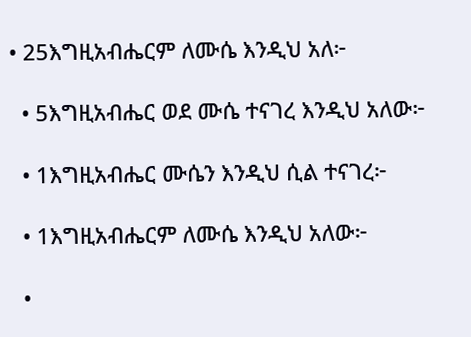• 25እግዚአብሔርም ለሙሴ እንዲህ አለ፦

  • 5እግዚአብሔር ወደ ሙሴ ተናገረ እንዲህ አለው፦

  • 1እግዚአብሔር ሙሴን እንዲህ ሲል ተናገረ፦

  • 1እግዚአብሔርም ለሙሴ እንዲህ አለው፦

  •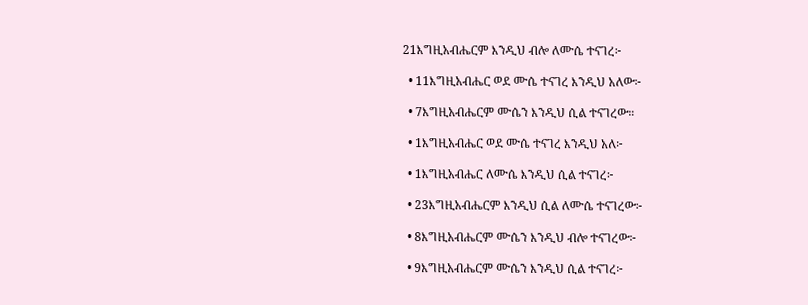21እግዚአብሔርም እንዲህ ብሎ ለሙሴ ተናገረ፦

  • 11እግዚአብሔር ወደ ሙሴ ተናገረ እንዲህ አለው፦

  • 7እግዚአብሔርም ሙሴን እንዲህ ሲል ተናገረው።

  • 1እግዚአብሔር ወደ ሙሴ ተናገረ እንዲህ አለ፦

  • 1እግዚአብሔር ለሙሴ እንዲህ ሲል ተናገረ፦

  • 23እግዚአብሔርም እንዲህ ሲል ለሙሴ ተናገረው፦

  • 8እግዚአብሔርም ሙሴን እንዲህ ብሎ ተናገረው፦

  • 9እግዚአብሔርም ሙሴን እንዲህ ሲል ተናገረ፦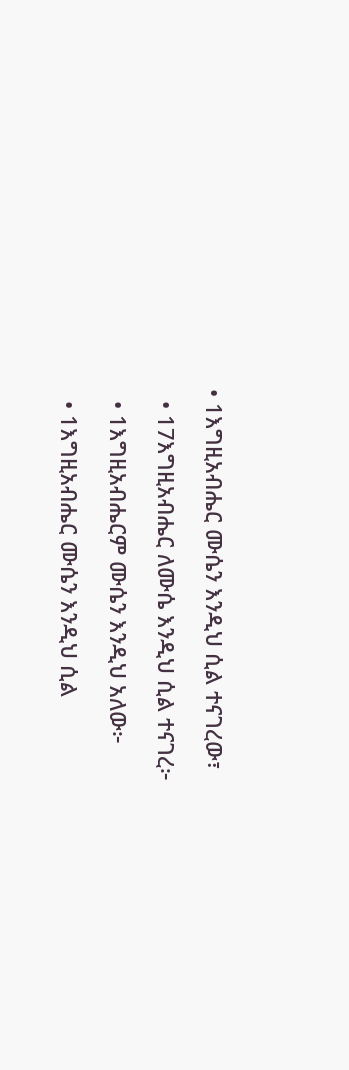• 1እግዚአብሔር ሙሴን እንዲህ ሲል ተናገረው፣

  • 17እግዚአብሔር ለሙሴ እንዲህ ሲል ተናገረ፦

  • 1እግዚአብሔርም ሙሴን እንዲህ አለው፦

  • 1እግዚአብሔር ሙሴን እንዲህ ሲል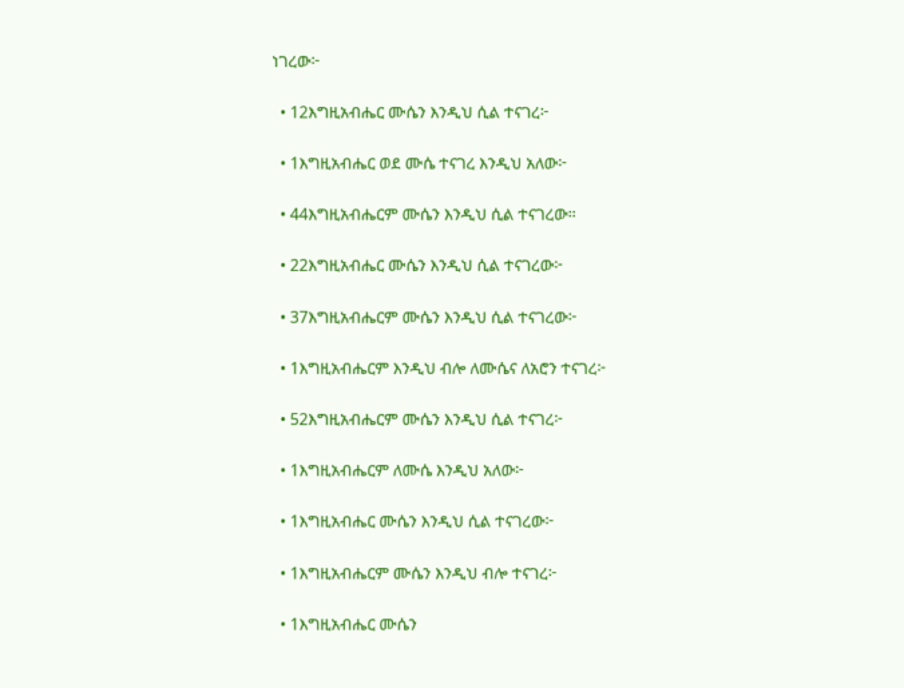ነገረው፦

  • 12እግዚአብሔር ሙሴን እንዲህ ሲል ተናገረ፦

  • 1እግዚአብሔር ወደ ሙሴ ተናገረ እንዲህ አለው፦

  • 44እግዚአብሔርም ሙሴን እንዲህ ሲል ተናገረው።

  • 22እግዚአብሔር ሙሴን እንዲህ ሲል ተናገረው፦

  • 37እግዚአብሔርም ሙሴን እንዲህ ሲል ተናገረው፦

  • 1እግዚአብሔርም እንዲህ ብሎ ለሙሴና ለአሮን ተናገረ፦

  • 52እግዚአብሔርም ሙሴን እንዲህ ሲል ተናገረ፦

  • 1እግዚአብሔርም ለሙሴ እንዲህ አለው፦

  • 1እግዚአብሔር ሙሴን እንዲህ ሲል ተናገረው፦

  • 1እግዚአብሔርም ሙሴን እንዲህ ብሎ ተናገረ፦

  • 1እግዚአብሔር ሙሴን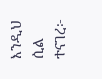እንዲህ ሲል ተናገረ፦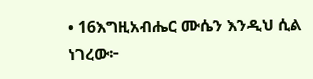• 16እግዚአብሔር ሙሴን እንዲህ ሲል ነገረው፦